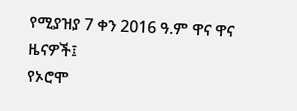የሚያዝያ 7 ቀን 2016 ዓ.ም ዋና ዋና ዜናዎች፤
የኦሮሞ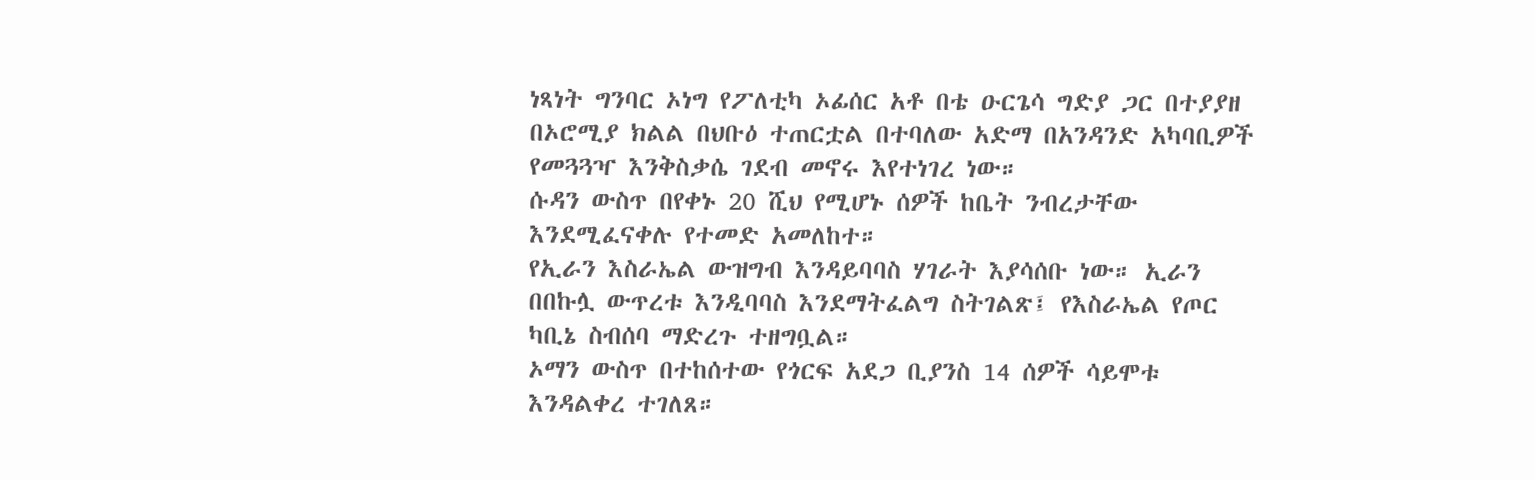ነጻነት ግንባር ኦነግ የፖለቲካ ኦፊሰር አቶ በቴ ዑርጌሳ ግድያ ጋር በተያያዘ በኦሮሚያ ክልል በህቡዕ ተጠርቷል በተባለው አድማ በአንዳንድ አካባቢዎች የመጓጓዣ እንቅስቃሴ ገደብ መኖሩ እየተነገረ ነው።
ሱዳን ውስጥ በየቀኑ 20 ሺህ የሚሆኑ ሰዎች ከቤት ንብረታቸው እንደሚፈናቀሉ የተመድ አመለከተ።
የኢራን እስራኤል ውዝግብ እንዳይባባስ ሃገራት እያሳሰቡ ነው። ኢራን በበኩሏ ውጥረቱ እንዲባባስ እንደማትፈልግ ስትገልጽ፤ የእስራኤል የጦር ካቢኔ ስብሰባ ማድረጉ ተዘግቧል።
ኦማን ውስጥ በተከሰተው የጎርፍ አደጋ ቢያንስ 14 ሰዎች ሳይሞቱ እንዳልቀረ ተገለጸ።